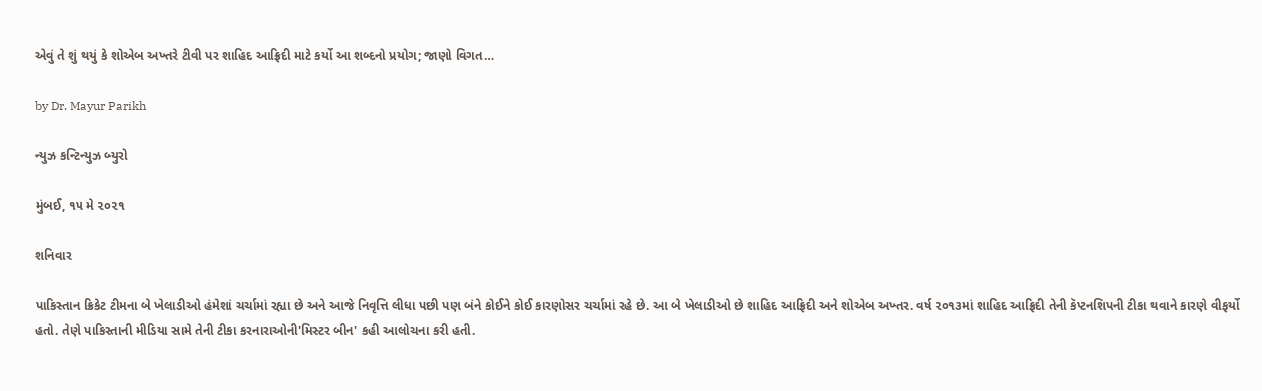એવું તે શું થયું કે શોએબ અખ્તરે ટીવી પર શાહિદ આફ્રિદી માટે કર્યો આ શબ્દનો પ્રયોગ; જાણો વિગત…

by Dr. Mayur Parikh

ન્યુઝ કન્ટિન્યુઝ બ્યુરો

મુંબઈ, ૧૫ મે ૨૦૨૧

શનિવાર

પાકિસ્તાન ક્રિકેટ ટીમના બે ખેલાડીઓ હંમેશાં ચર્ચામાં રહ્યા છે અને આજે નિવૃત્તિ લીધા પછી પણ બંને કોઈને કોઈ કારણોસર ચર્ચામાં રહે છે. આ બે ખેલાડીઓ છે શાહિદ આફ્રિદી અને શોએબ અખ્તર. વર્ષ ૨૦૧૩માં શાહિદ આફ્રિદી તેની કૅપ્ટનશિપની ટીકા થવાને કારણે વીફર્યો હતો. તેણે પાકિસ્તાની મીડિયા સામે તેની ટીકા કરનારાઓની'મિસ્ટર બીન' કહી આલોચના કરી હતી.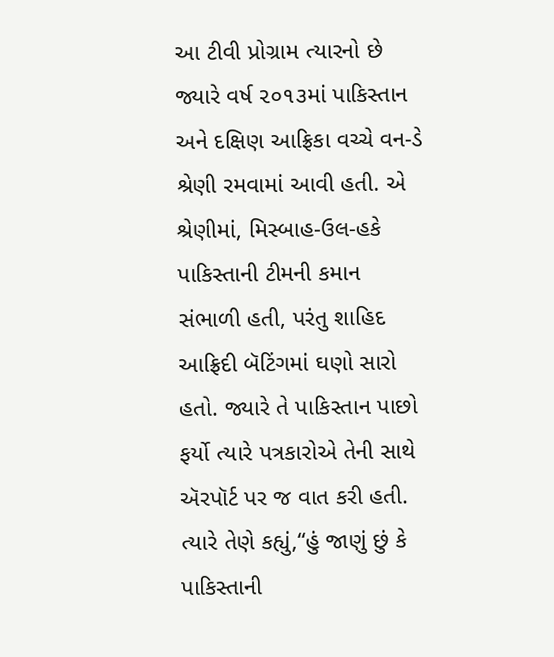આ ટીવી પ્રોગ્રામ ત્યારનો છે જ્યારે વર્ષ ૨૦૧૩માં પાકિસ્તાન અને દક્ષિણ આફ્રિકા વચ્ચે વન-ડે શ્રેણી રમવામાં આવી હતી. એ શ્રેણીમાં, મિસ્બાહ-ઉલ-હકે પાકિસ્તાની ટીમની કમાન સંભાળી હતી, પરંતુ શાહિદ આફ્રિદી બૅટિંગમાં ઘણો સારો હતો. જ્યારે તે પાકિસ્તાન પાછો ફર્યો ત્યારે પત્રકારોએ તેની સાથે ઍરપૉર્ટ પર જ વાત કરી હતી. ત્યારે તેણે કહ્યું,“હું જાણું છું કે પાકિસ્તાની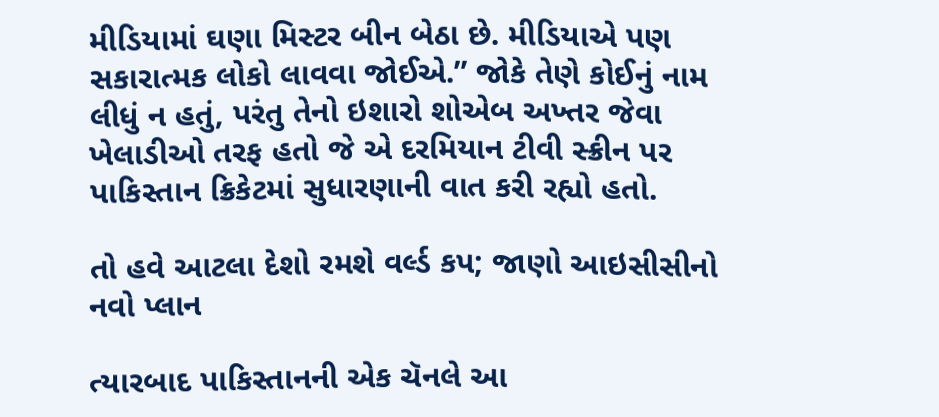મીડિયામાં ઘણા મિસ્ટર બીન બેઠા છે. મીડિયાએ પણ સકારાત્મક લોકો લાવવા જોઈએ.” જોકે તેણે કોઈનું નામ લીધું ન હતું, પરંતુ તેનો ઇશારો શોએબ અખ્તર જેવા ખેલાડીઓ તરફ હતો જે એ દરમિયાન ટીવી સ્ક્રીન પર પાકિસ્તાન ક્રિકેટમાં સુધારણાની વાત કરી રહ્યો હતો.

તો હવે આટલા દેશો રમશે વર્લ્ડ કપ; જાણો આઇસીસીનો નવો પ્લાન

ત્યારબાદ પાકિસ્તાનની એક ચૅનલે આ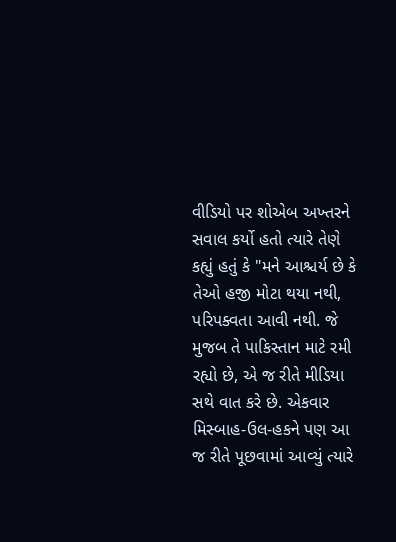વીડિયો પર શોએબ અખ્તરને સવાલ કર્યો હતો ત્યારે તેણે કહ્યું હતું કે "મને આશ્ચર્ય છે કે તેઓ હજી મોટા થયા નથી, પરિપક્વતા આવી નથી. જે મુજબ તે પાકિસ્તાન માટે રમી રહ્યો છે, એ જ રીતે મીડિયા સથે વાત કરે છે. એકવાર મિસ્બાહ-ઉલ-હકને પણ આ જ રીતે પૂછવામાં આવ્યું ત્યારે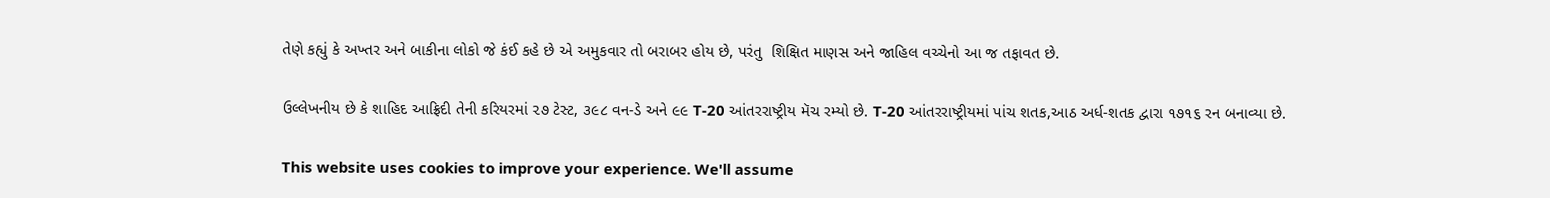તેણે કહ્યું કે અખ્તર અને બાકીના લોકો જે કંઈ કહે છે એ અમુકવાર તો બરાબર હોય છે, પરંતુ  શિક્ષિત માણસ અને જાહિલ વચ્ચેનો આ જ તફાવત છે.

ઉલ્લેખનીય છે કે શાહિદ આફ્રિદી તેની કરિયરમાં ૨૭ ટેસ્ટ, ૩૯૮ વન-ડે અને ૯૯ T-20 આંતરરાષ્ટ્રીય મૅચ રમ્યો છે. T-20 આંતરરાષ્ટ્રીયમાં પાંચ શતક,આઠ અર્ધ-શતક દ્વારા ૧૭૧૬ રન બનાવ્યા છે.

This website uses cookies to improve your experience. We'll assume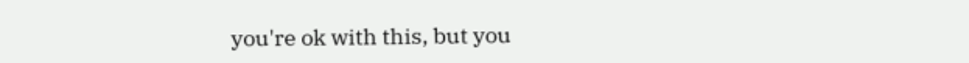you're ok with this, but you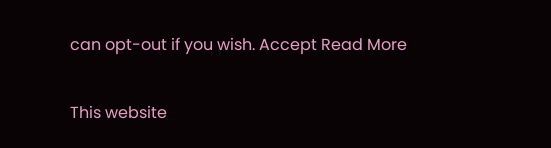can opt-out if you wish. Accept Read More

This website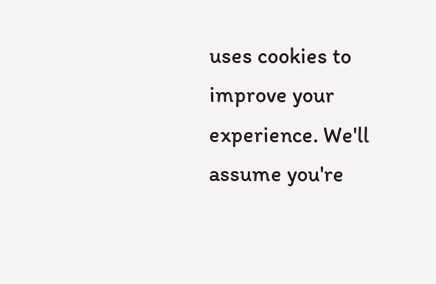uses cookies to improve your experience. We'll assume you're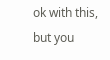ok with this, but you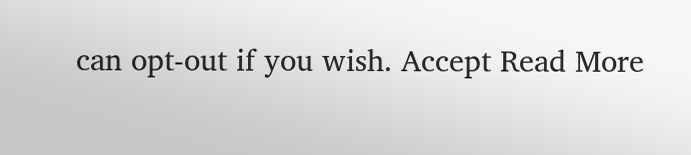can opt-out if you wish. Accept Read More